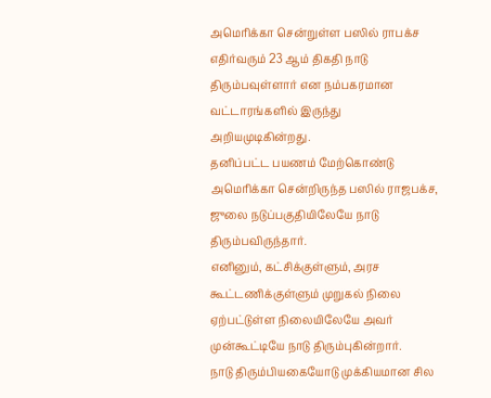அமெரிக்கா சென்றுள்ள பஸில் ராபக்ச எதிர்வரும் 23 ஆம் திகதி நாடு திரும்பவுள்ளார் என நம்பகரமான வட்டாரங்களில் இருந்து அறியமுடிகின்றது.
தனிப்பட்ட பயணம் மேற்கொண்டு அமெரிக்கா சென்றிருந்த பஸில் ராஜபக்ச, ஜுலை நடுப்பகுதியிலேயே நாடு திரும்பவிருந்தார்.
எனினும், கட்சிக்குள்ளும், அரச கூட்டணிக்குள்ளும் முறுகல் நிலை ஏற்பட்டுள்ள நிலையிலேயே அவர் முன்கூட்டியே நாடு திரும்புகின்றார்.
நாடு திரும்பியகையோடு முக்கியமான சில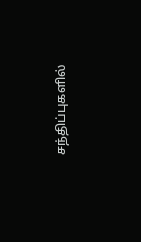சந்திப்புகளில்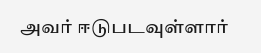அவர் ஈடுபடவுள்ளார்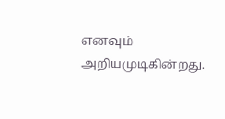எனவும் அறியமுடிகின்றது.